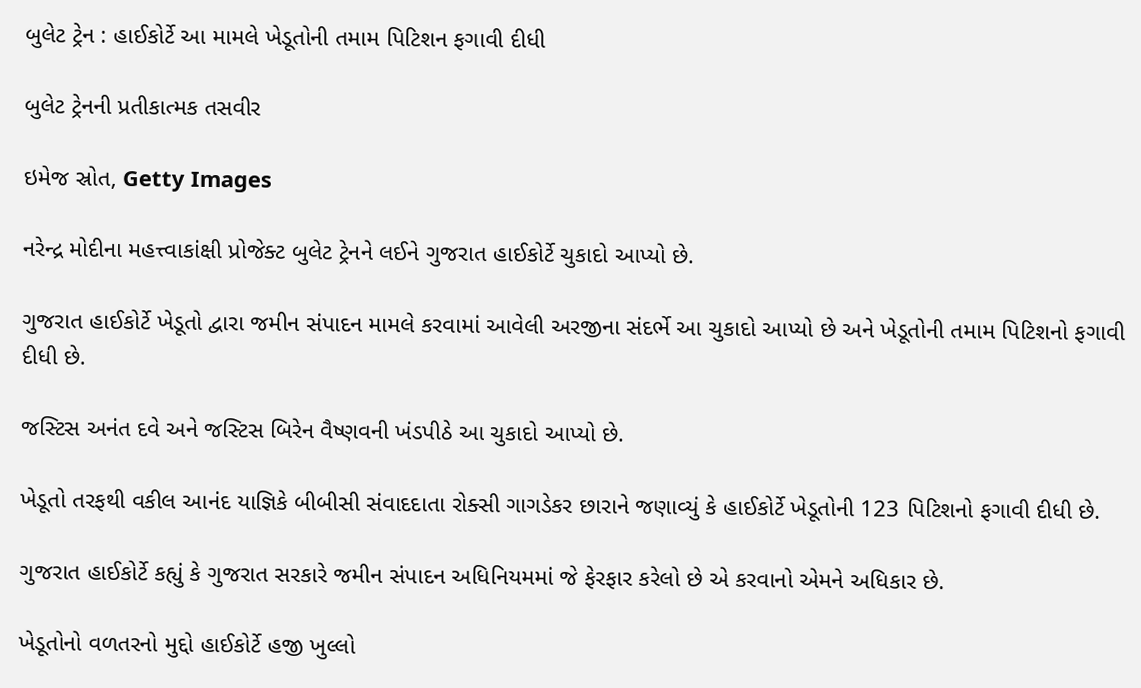બુલેટ ટ્રેન : હાઈકોર્ટે આ મામલે ખેડૂતોની તમામ પિટિશન ફગાવી દીધી

બુલેટ ટ્રેનની પ્રતીકાત્મક તસવીર

ઇમેજ સ્રોત, Getty Images

નરેન્દ્ર મોદીના મહત્ત્વાકાંક્ષી પ્રોજેક્ટ બુલેટ ટ્રેનને લઈને ગુજરાત હાઈકોર્ટે ચુકાદો આપ્યો છે.

ગુજરાત હાઈકોર્ટે ખેડૂતો દ્વારા જમીન સંપાદન મામલે કરવામાં આવેલી અરજીના સંદર્ભે આ ચુકાદો આપ્યો છે અને ખેડૂતોની તમામ પિટિશનો ફગાવી દીધી છે.

જસ્ટિસ અનંત દવે અને જસ્ટિસ બિરેન વૈષ્ણવની ખંડપીઠે આ ચુકાદો આપ્યો છે.

ખેડૂતો તરફથી વકીલ આનંદ યાજ્ઞિકે બીબીસી સંવાદદાતા રોક્સી ગાગડેકર છારાને જણાવ્યું કે હાઈકોર્ટે ખેડૂતોની 123 પિટિશનો ફગાવી દીધી છે.

ગુજરાત હાઈકોર્ટે કહ્યું કે ગુજરાત સરકારે જમીન સંપાદન અધિનિયમમાં જે ફેરફાર કરેલો છે એ કરવાનો એમને અધિકાર છે.

ખેડૂતોનો વળતરનો મુદ્દો હાઈકોર્ટે હજી ખુલ્લો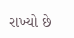રાખ્યો છે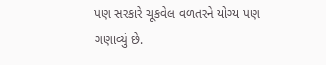પણ સરકારે ચૂકવેલ વળતરને યોગ્ય પણ ગણાવ્યું છે.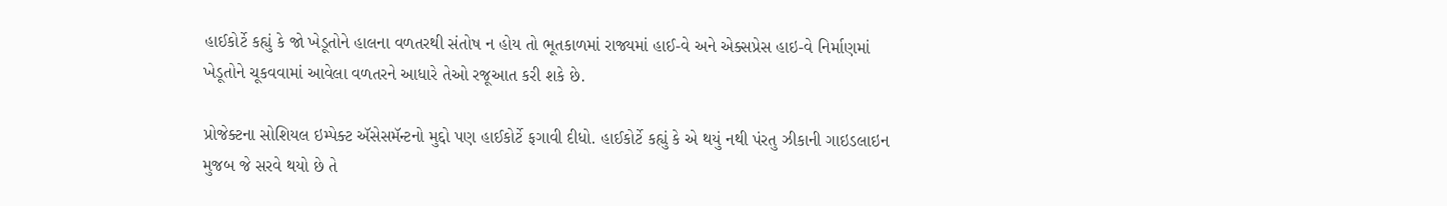હાઈકોર્ટે કહ્યું કે જો ખેડૂતોને હાલના વળતરથી સંતોષ ન હોય તો ભૂતકાળમાં રાજ્યમાં હાઈ-વે અને એક્સપ્રેસ હાઇ-વે નિર્માણમાં ખેડૂતોને ચૂકવવામાં આવેલા વળતરને આધારે તેઓ રજૂઆત કરી શકે છે.

પ્રોજેક્ટના સોશિયલ ઇમ્પેક્ટ ઍસેસમૅન્ટનો મુદ્દો પણ હાઈકોર્ટે ફગાવી દીધો. હાઈકોર્ટે કહ્યું કે એ થયું નથી પંરતુ ઝીકાની ગાઇડલાઇન મુજબ જે સરવે થયો છે તે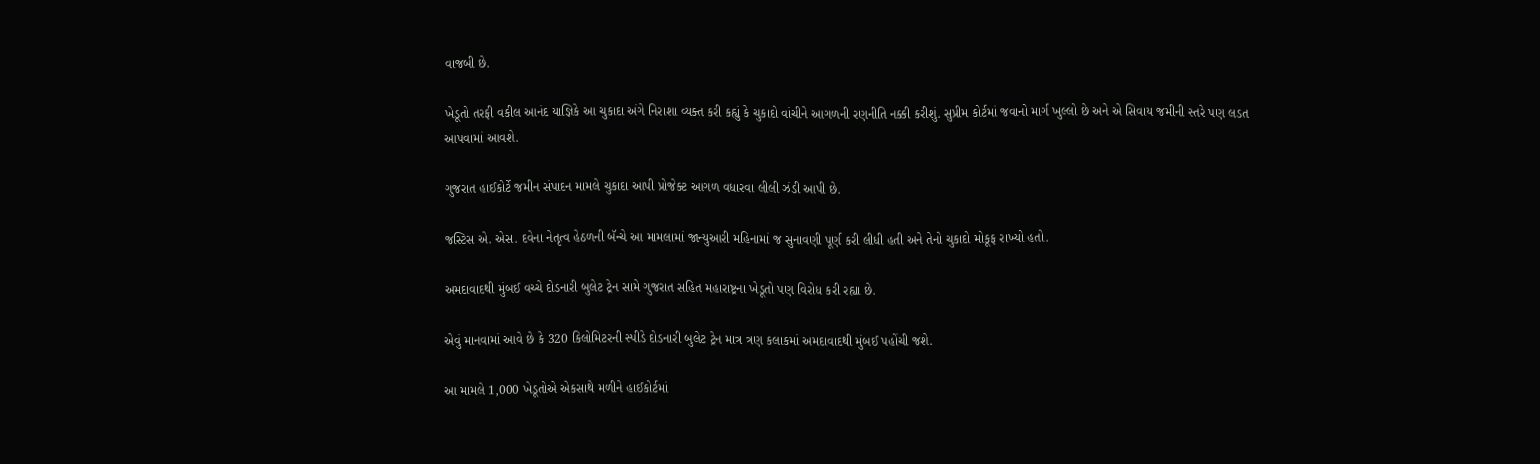વાજબી છે.

ખેડૂતો તરફી વકીલ આનંદ યાજ્ઞિકે આ ચુકાદા અંગે નિરાશા વ્યક્ત કરી કહ્યું કે ચુકાદો વાંચીને આગળની રણનીતિ નક્કી કરીશું. સુપ્રીમ કોર્ટમાં જવાનો માર્ગ ખુલ્લો છે અને એ સિવાય જમીની સ્તરે પણ લડત આપવામાં આવશે.

ગુજરાત હાઈકોર્ટે જમીન સંપાદન મામલે ચુકાદા આપી પ્રોજેક્ટ આગળ વધારવા લીલી ઝંડી આપી છે.

જસ્ટિસ એ. એસ. દવેના નેતૃત્વ હેઠળની બૅન્ચે આ મામલામાં જાન્યુઆરી મહિનામાં જ સુનાવણી પૂર્ણ કરી લીધી હતી અને તેનો ચુકાદો મોકૂફ રાખ્યો હતો.

અમદાવાદથી મુંબઈ વચ્ચે દોડનારી બુલેટ ટ્રેન સામે ગુજરાત સહિત મહારાષ્ટ્રના ખેડૂતો પણ વિરોધ કરી રહ્યા છે.

એવું માનવામાં આવે છે કે 320 કિલોમિટરની સ્પીડે દોડનારી બુલેટ ટ્રેન માત્ર ત્રણ કલાકમાં અમદાવાદથી મુંબઈ પહોંચી જશે.

આ મામલે 1,000 ખેડૂતોએ એકસાથે મળીને હાઈકોર્ટમાં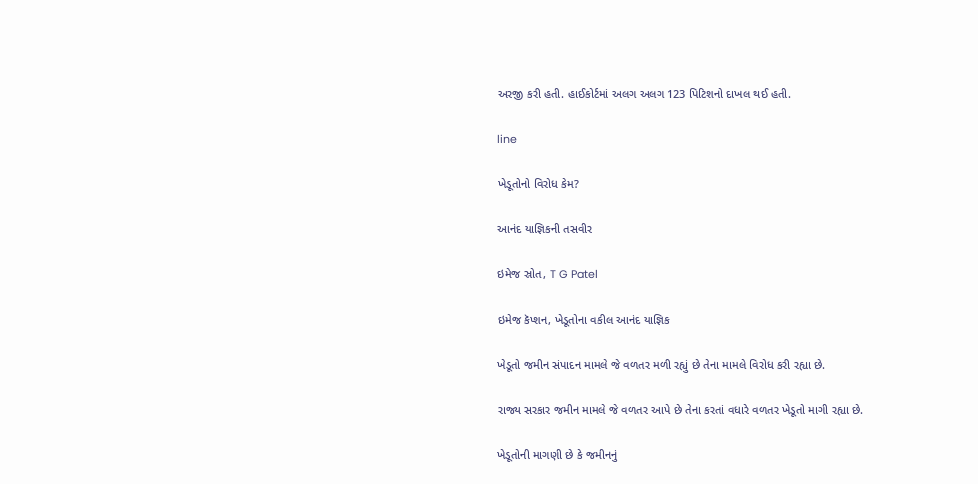અરજી કરી હતી. હાઈકોર્ટમાં અલગ અલગ 123 પિટિશનો દાખલ થઈ હતી.

line

ખેડૂતોનો વિરોધ કેમ?

આનંદ યાજ્ઞિકની તસવીર

ઇમેજ સ્રોત, T G Patel

ઇમેજ કૅપ્શન, ખેડૂતોના વકીલ આનંદ યાજ્ઞિક

ખેડૂતો જમીન સંપાદન મામલે જે વળતર મળી રહ્યું છે તેના મામલે વિરોધ કરી રહ્યા છે.

રાજ્ય સરકાર જમીન મામલે જે વળતર આપે છે તેના કરતાં વધારે વળતર ખેડૂતો માગી રહ્યા છે.

ખેડૂતોની માગણી છે કે જમીનનું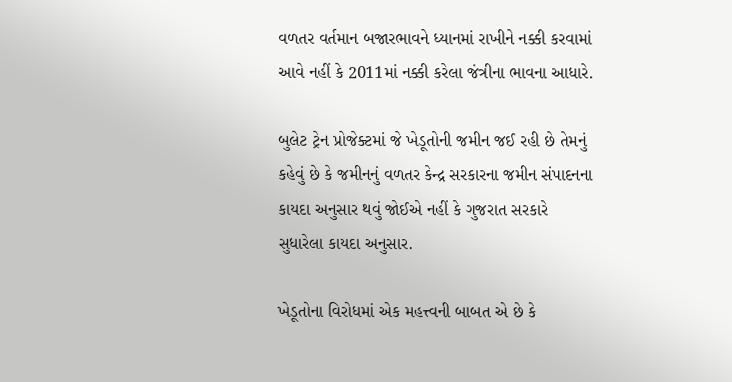વળતર વર્તમાન બજારભાવને ધ્યાનમાં રાખીને નક્કી કરવામાં આવે નહીં કે 2011માં નક્કી કરેલા જંત્રીના ભાવના આધારે.

બુલેટ ટ્રેન પ્રોજેક્ટમાં જે ખેડૂતોની જમીન જઈ રહી છે તેમનું કહેવું છે કે જમીનનું વળતર કેન્દ્ર સરકારના જમીન સંપાદનના કાયદા અનુસાર થવું જોઈએ નહીં કે ગુજરાત સરકારે સુધારેલા કાયદા અનુસાર.

ખેડૂતોના વિરોધમાં એક મહત્ત્વની બાબત એ છે કે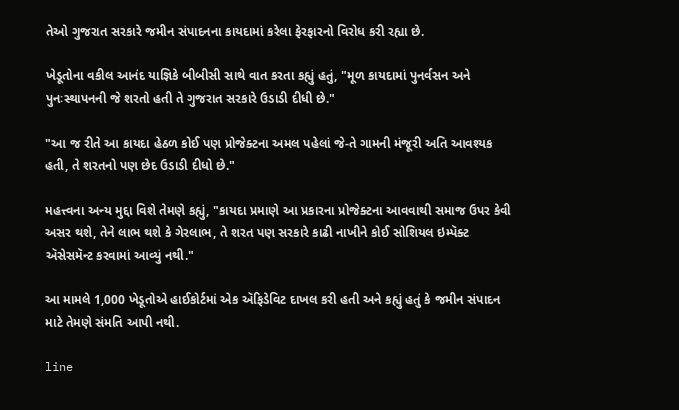તેઓ ગુજરાત સરકારે જમીન સંપાદનના કાયદામાં કરેલા ફેરફારનો વિરોધ કરી રહ્યા છે.

ખેડૂતોના વકીલ આનંદ યાજ્ઞિકે બીબીસી સાથે વાત કરતા કહ્યું હતું, "મૂળ કાયદામાં પુનર્વસન અને પુનઃસ્થાપનની જે શરતો હતી તે ગુજરાત સરકારે ઉડાડી દીધી છે."

"આ જ રીતે આ કાયદા હેઠળ કોઈ પણ પ્રોજેક્ટના અમલ પહેલાં જે-તે ગામની મંજૂરી અતિ આવશ્યક હતી, તે શરતનો પણ છેદ ઉડાડી દીધો છે."

મહત્ત્વના અન્ય મુદ્દા વિશે તેમણે કહ્યું, "કાયદા પ્રમાણે આ પ્રકારના પ્રોજેક્ટના આવવાથી સમાજ ઉપર કેવી અસર થશે, તેને લાભ થશે કે ગેરલાભ, તે શરત પણ સરકારે કાઢી નાખીને કોઈ સોશિયલ ઇમ્પૅક્ટ ઍસેસમૅન્ટ કરવામાં આવ્યું નથી."

આ મામલે 1,000 ખેડૂતોએ હાઈકોર્ટમાં એક ઍફિડેવિટ દાખલ કરી હતી અને કહ્યું હતું કે જમીન સંપાદન માટે તેમણે સંમતિ આપી નથી.

line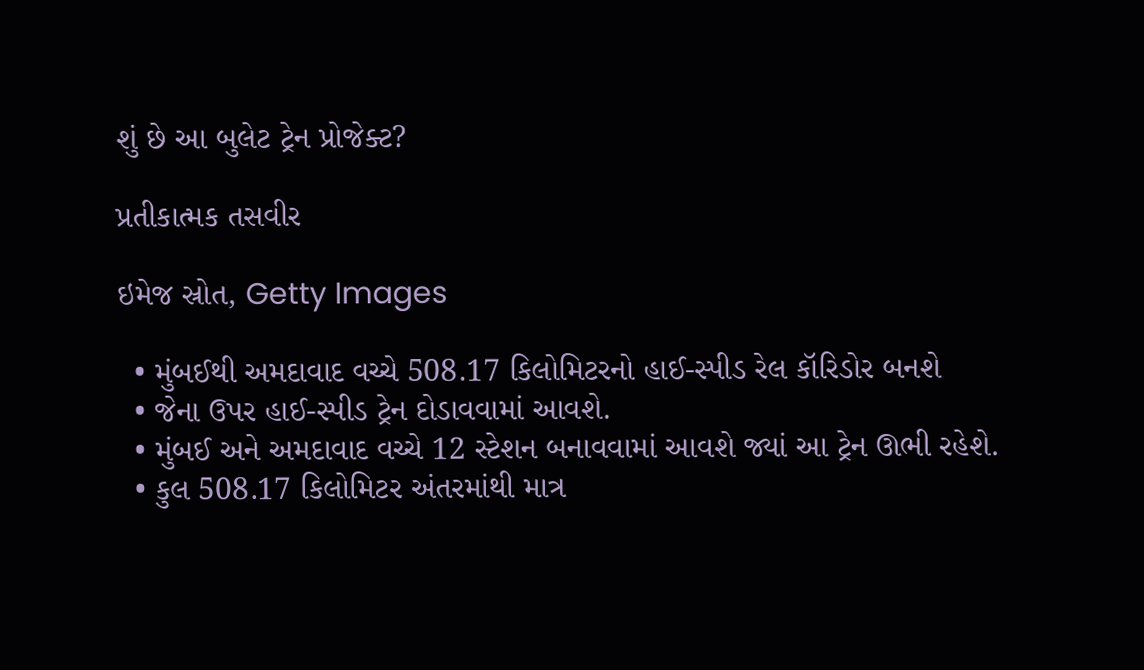શું છે આ બુલેટ ટ્રેન પ્રોજેક્ટ?

પ્રતીકાત્મક તસવીર

ઇમેજ સ્રોત, Getty Images

  • મુંબઈથી અમદાવાદ વચ્ચે 508.17 કિલોમિટરનો હાઈ-સ્પીડ રેલ કૉરિડોર બનશે
  • જેના ઉપર હાઈ-સ્પીડ ટ્રેન દોડાવવામાં આવશે.
  • મુંબઈ અને અમદાવાદ વચ્ચે 12 સ્ટેશન બનાવવામાં આવશે જ્યાં આ ટ્રેન ઊભી રહેશે.
  • કુલ 508.17 કિલોમિટર અંતરમાંથી માત્ર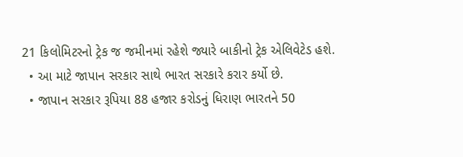21 કિલોમિટરનો ટ્રેક જ જમીનમાં રહેશે જ્યારે બાકીનો ટ્રેક એલિવેટેડ હશે.
  • આ માટે જાપાન સરકાર સાથે ભારત સરકારે કરાર કર્યો છે.
  • જાપાન સરકાર રૂપિયા 88 હજાર કરોડનું ધિરાણ ભારતને 50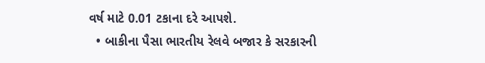વર્ષ માટે 0.01 ટકાના દરે આપશે.
  • બાકીના પૈસા ભારતીય રેલવે બજાર કે સરકારની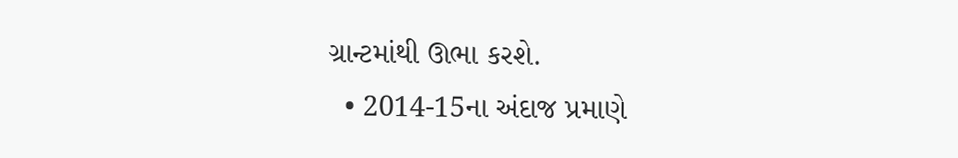ગ્રાન્ટમાંથી ઊભા કરશે.
  • 2014-15ના અંદાજ પ્રમાણે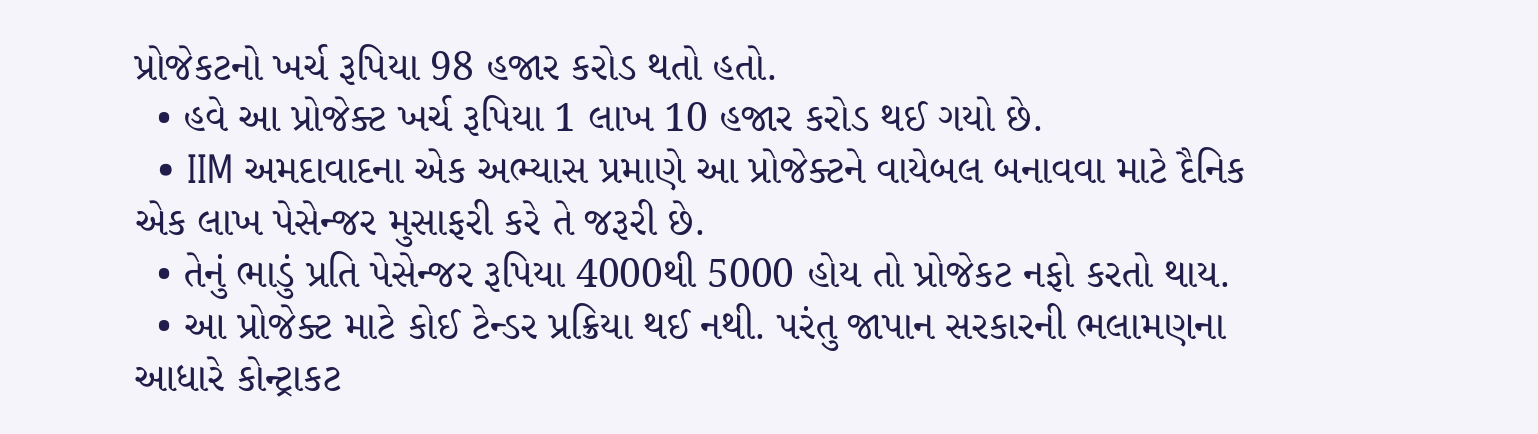પ્રોજેકટનો ખર્ચ રૂપિયા 98 હજાર કરોડ થતો હતો.
  • હવે આ પ્રોજેક્ટ ખર્ચ રૂપિયા 1 લાખ 10 હજાર કરોડ થઈ ગયો છે.
  • IIM અમદાવાદના એક અભ્યાસ પ્રમાણે આ પ્રોજેક્ટને વાયેબલ બનાવવા માટે દૈનિક એક લાખ પેસેન્જર મુસાફરી કરે તે જરૂરી છે.
  • તેનું ભાડું પ્રતિ પેસેન્જર રૂપિયા 4000થી 5000 હોય તો પ્રોજેકટ નફો કરતો થાય.
  • આ પ્રોજેક્ટ માટે કોઈ ટેન્ડર પ્રક્રિયા થઈ નથી. પરંતુ જાપાન સરકારની ભલામણના આધારે કોન્ટ્રાકટ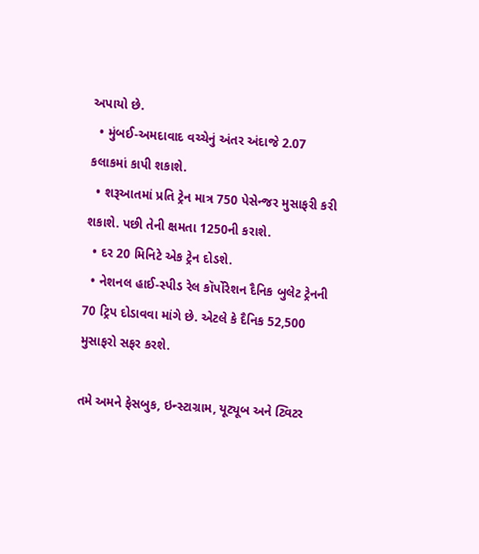અપાયો છે.
  • મુંબઈ-અમદાવાદ વચ્ચેનું અંતર અંદાજે 2.07 કલાકમાં કાપી શકાશે.
  • શરૂઆતમાં પ્રતિ ટ્રેન માત્ર 750 પેસેન્જર મુસાફરી કરી શકાશે. પછી તેની ક્ષમતા 1250ની કરાશે.
  • દર 20 મિનિટે એક ટ્રેન દોડશે.
  • નેશનલ હાઈ-સ્પીડ રેલ કૉર્પોરેશન દૈનિક બુલેટ ટ્રેનની 70 ટ્રિપ દોડાવવા માંગે છે. એટલે કે દૈનિક 52,500 મુસાફરો સફર કરશે.

તમે અમને ફેસબુક, ઇન્સ્ટાગ્રામ, યૂટ્યૂબ અને ટ્વિટર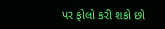પર ફોલો કરી શકો છો